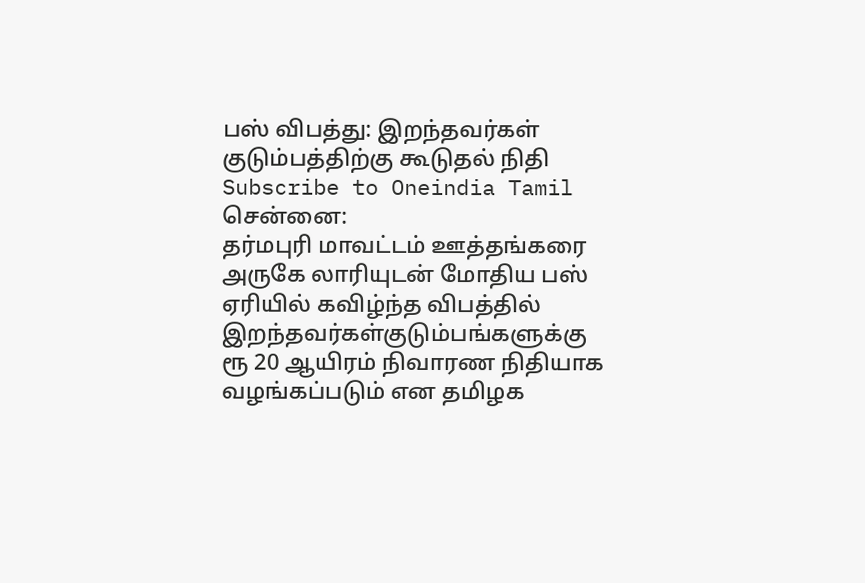பஸ் விபத்து: இறந்தவர்கள் குடும்பத்திற்கு கூடுதல் நிதி
Subscribe to Oneindia Tamil
சென்னை:
தர்மபுரி மாவட்டம் ஊத்தங்கரை அருகே லாரியுடன் மோதிய பஸ் ஏரியில் கவிழ்ந்த விபத்தில் இறந்தவர்கள்குடும்பங்களுக்கு ரூ 20 ஆயிரம் நிவாரண நிதியாக வழங்கப்படும் என தமிழக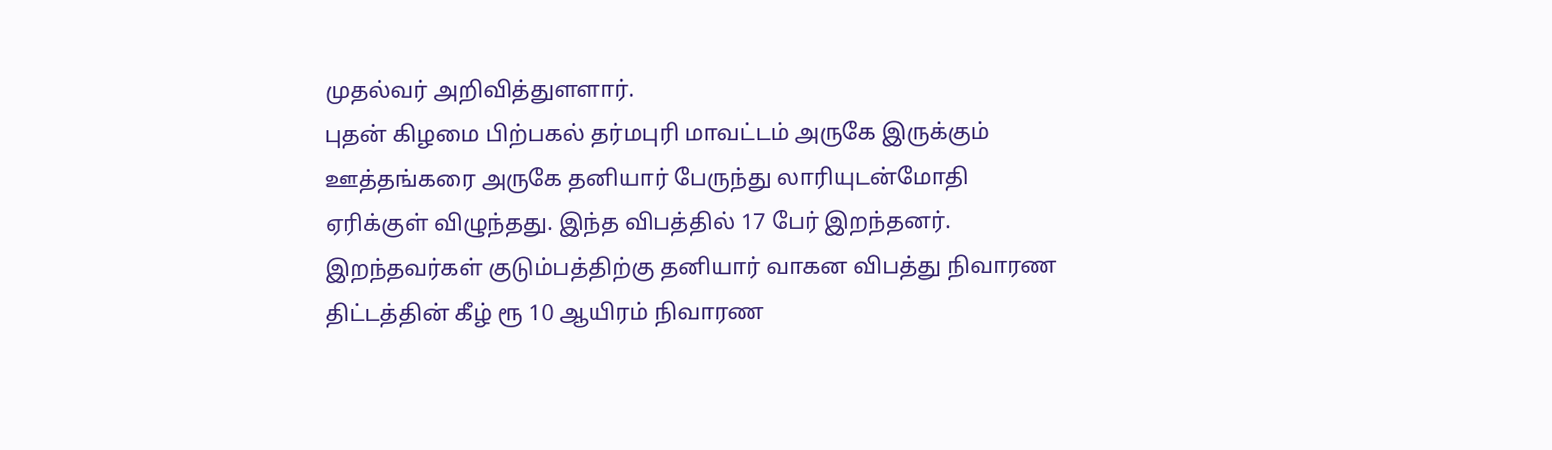முதல்வர் அறிவித்துளளார்.
புதன் கிழமை பிற்பகல் தர்மபுரி மாவட்டம் அருகே இருக்கும் ஊத்தங்கரை அருகே தனியார் பேருந்து லாரியுடன்மோதி ஏரிக்குள் விழுந்தது. இந்த விபத்தில் 17 பேர் இறந்தனர்.
இறந்தவர்கள் குடும்பத்திற்கு தனியார் வாகன விபத்து நிவாரண திட்டத்தின் கீழ் ரூ 10 ஆயிரம் நிவாரண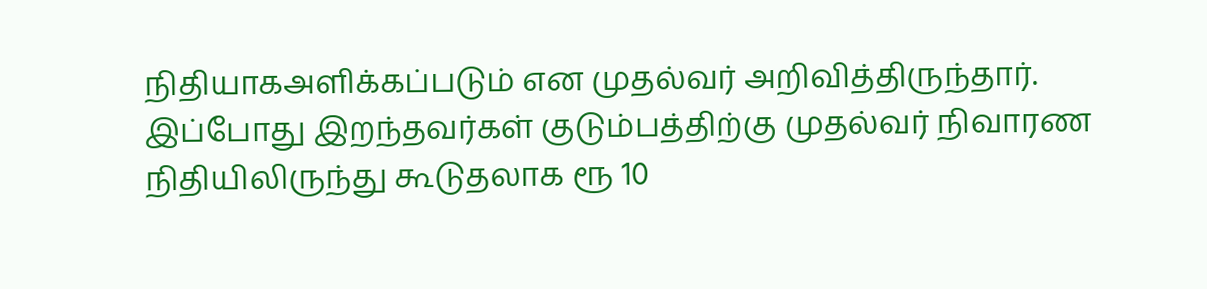நிதியாகஅளிக்கப்படும் என முதல்வர் அறிவித்திருந்தார்.
இப்போது இறந்தவர்கள் குடும்பத்திற்கு முதல்வர் நிவாரண நிதியிலிருந்து கூடுதலாக ரூ 10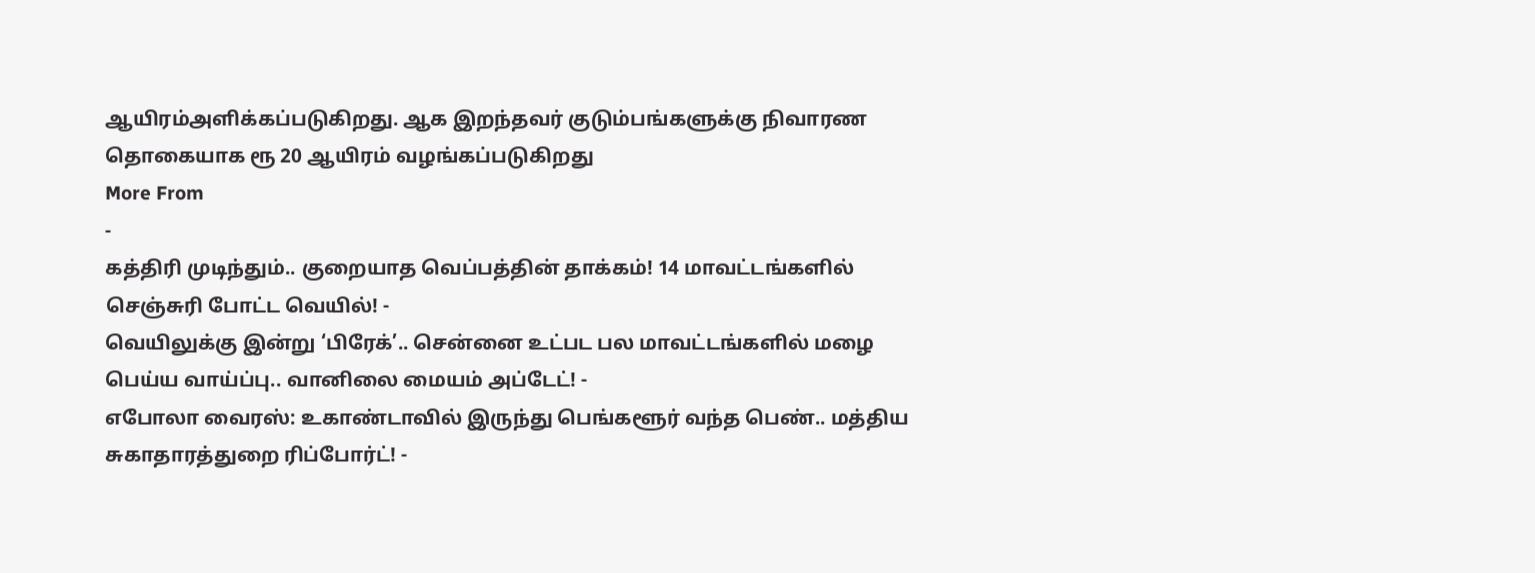ஆயிரம்அளிக்கப்படுகிறது. ஆக இறந்தவர் குடும்பங்களுக்கு நிவாரண தொகையாக ரூ 20 ஆயிரம் வழங்கப்படுகிறது
More From
-
கத்திரி முடிந்தும்.. குறையாத வெப்பத்தின் தாக்கம்! 14 மாவட்டங்களில் செஞ்சுரி போட்ட வெயில்! -
வெயிலுக்கு இன்று ‘பிரேக்’.. சென்னை உட்பட பல மாவட்டங்களில் மழை பெய்ய வாய்ப்பு.. வானிலை மையம் அப்டேட்! -
எபோலா வைரஸ்: உகாண்டாவில் இருந்து பெங்களூர் வந்த பெண்.. மத்திய சுகாதாரத்துறை ரிப்போர்ட்! -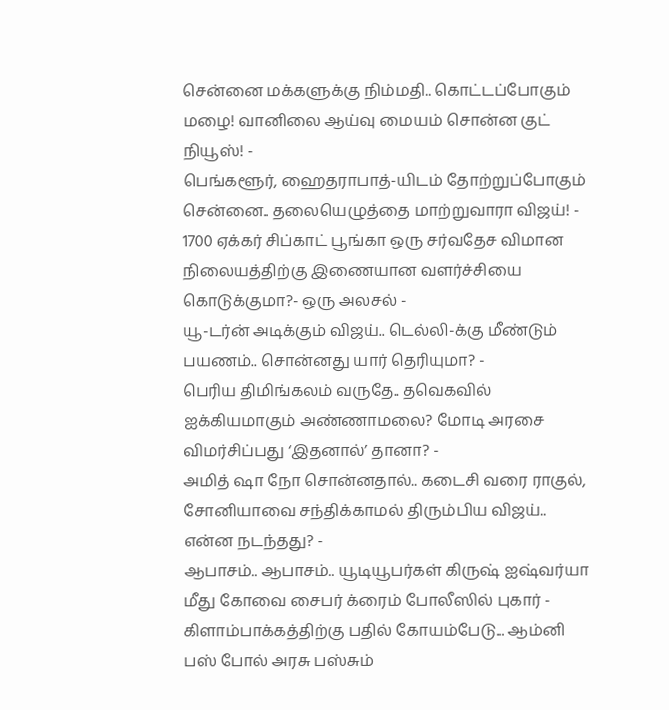சென்னை மக்களுக்கு நிம்மதி.. கொட்டப்போகும் மழை! வானிலை ஆய்வு மையம் சொன்ன குட் நியூஸ்! -
பெங்களூர், ஹைதராபாத்-யிடம் தோற்றுப்போகும் சென்னை.. தலையெழுத்தை மாற்றுவாரா விஜய்! -
1700 ஏக்கர் சிப்காட் பூங்கா ஒரு சர்வதேச விமான நிலையத்திற்கு இணையான வளர்ச்சியை கொடுக்குமா?- ஒரு அலசல் -
யூ-டர்ன் அடிக்கும் விஜய்.. டெல்லி-க்கு மீண்டும் பயணம்.. சொன்னது யார் தெரியுமா? -
பெரிய திமிங்கலம் வருதே.. தவெகவில் ஐக்கியமாகும் அண்ணாமலை? மோடி அரசை விமர்சிப்பது ‘இதனால்’ தானா? -
அமித் ஷா நோ சொன்னதால்.. கடைசி வரை ராகுல், சோனியாவை சந்திக்காமல் திரும்பிய விஜய்.. என்ன நடந்தது? -
ஆபாசம்.. ஆபாசம்.. யூடியூபர்கள் கிருஷ் ஐஷ்வர்யா மீது கோவை சைபர் க்ரைம் போலீஸில் புகார் -
கிளாம்பாக்கத்திற்கு பதில் கோயம்பேடு... ஆம்னி பஸ் போல் அரசு பஸ்சும்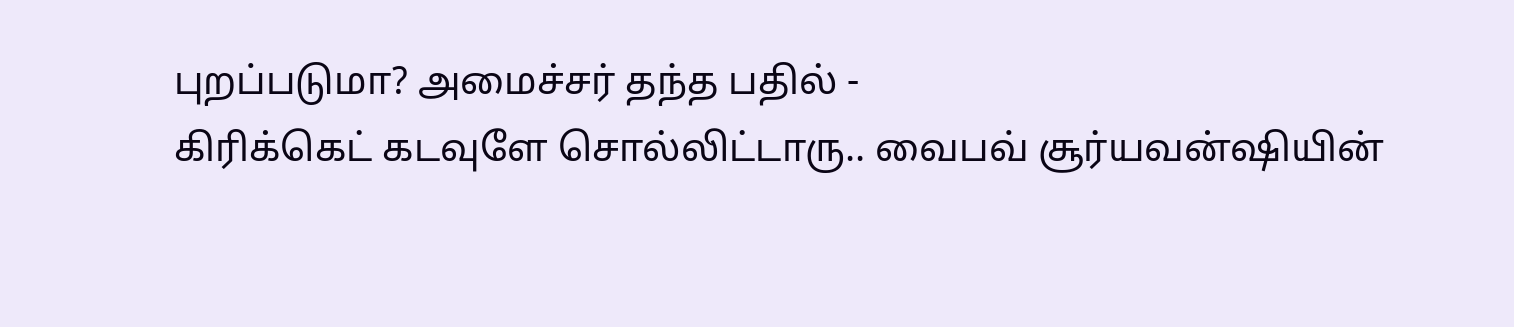புறப்படுமா? அமைச்சர் தந்த பதில் -
கிரிக்கெட் கடவுளே சொல்லிட்டாரு.. வைபவ் சூர்யவன்ஷியின்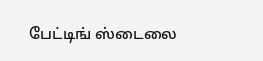பேட்டிங் ஸ்டைலை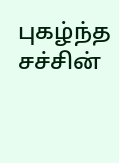புகழ்ந்த சச்சின்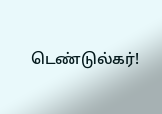டெண்டுல்கர்!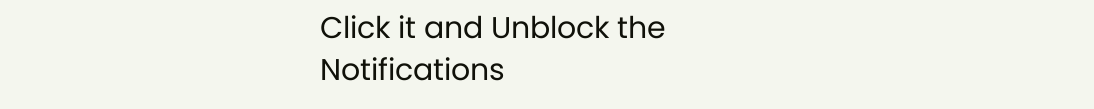Click it and Unblock the Notifications